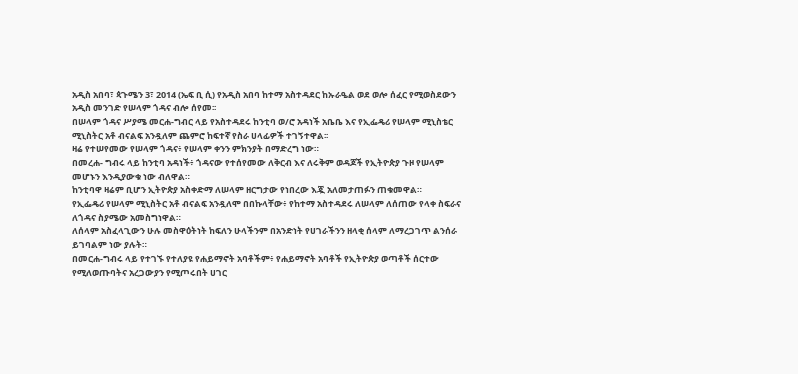አዲስ አበባ፣ ጳጉሜን 3፣ 2014 (ኤፍ ቢ ሲ) የአዲስ አበባ ከተማ አስተዳደር ከኡራዔል ወደ ወሎ ሰፈር የሚወስደውን አዲስ መንገድ የሠላም ጎዳና ብሎ ሰየመ፡፡
በሠላም ጎዳና ሥያሜ መርሐ-ግብር ላይ የአስተዳደሩ ከንቲባ ወ/ሮ አዳነች አቤቤ እና የኢፌዴሪ የሠላም ሚኒስቴር ሚኒስትር አቶ ብናልፍ አንዷለም ጨምሮ ከፍተኛ የስራ ሀላፊዎች ተገኝተዋል፡፡
ዛሬ የተሠየመው የሠላም ጎዳና፥ የሠላም ቀንን ምክንያት በማድረግ ነው።
በመረሐ- ግብሩ ላይ ከንቲባ አዳነች፥ ጎዳናው የተሰየመው ለቅርብ እና ለሩቅም ወዳጆች የኢትዮጵያ ጉዞ የሠላም መሆኑን እንዲያውቁ ነው ብለዋል።
ከንቲባዋ ዛሬም ቢሆን ኢትዮጵያ አስቀድማ ለሠላም ዘርግታው የነበረው እጇ አለመታጠፉን ጠቁመዋል።
የኢፌዴሪ የሠላም ሚኒስትር አቶ ብናልፍ አንዷለሞ በበኩላቸው፥ የከተማ አስተዳደሩ ለሠላም ለሰጠው የላቀ ስፍራና ለጎዳና ስያሜው አመስግነዋል።
ለሰላም አስፈላጊውን ሁሉ መስዋዕትነት ከፍለን ሁላችንም በአንድነት የሀገራችንን ዘላቂ ሰላም ለማረጋገጥ ልንሰራ ይገባልም ነው ያሉት።
በመርሐ-ግብሩ ላይ የተገኙ የተለያዩ የሐይማኖት አባቶችም፥ የሐይማኖት አባቶች የኢትዮጵያ ወጣቶች ሰርተው የሚለወጡባትና አረጋውያን የሚጦሩበት ሀገር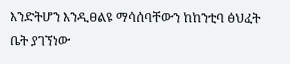እንድትሆን እንዲፀልዩ ማሳሰባቸውን ከከንቲባ ፅህፈት ቤት ያገኘነው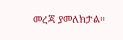መረጃ ያመለክታል።